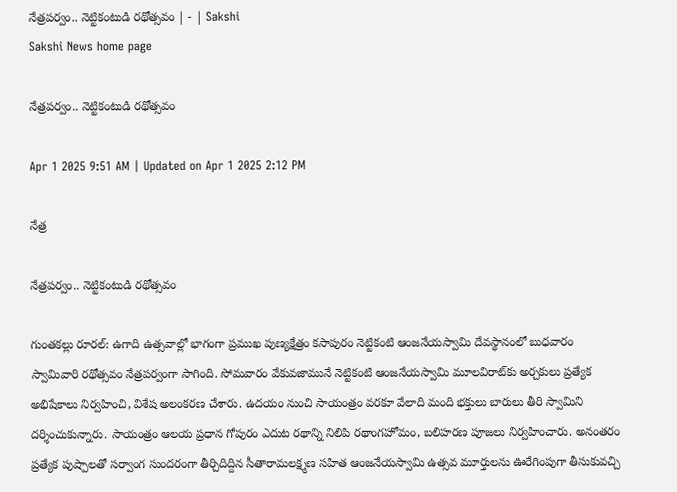నేత్రపర్వం.. నెట్టికంటుడి రథోత్సవం | - | Sakshi
Sakshi News home page

నేత్రపర్వం.. నెట్టికంటుడి రథోత్సవం

Apr 1 2025 9:51 AM | Updated on Apr 1 2025 2:12 PM

నేత్ర

నేత్రపర్వం.. నెట్టికంటుడి రథోత్సవం

గుంతకల్లు రూరల్‌: ఉగాది ఉత్సవాల్లో భాగంగా ప్రముఖ పుణ్యక్షేత్రం కసాపురం నెట్టికంటి ఆంజనేయస్వామి దేవస్థానంలో బుధవారం స్వామివారి రథోత్సవం నేత్రపర్వంగా సాగింది. సోమవారం వేకువజామునే నెట్టికంటి ఆంజనేయస్వామి మూలవిరాట్‌కు అర్చకులు ప్రత్యేక అభిషేకాలు నిర్వహించి, విశేష అలంకరణ చేశారు. ఉదయం నుంచి సాయంత్రం వరకూ వేలాది మంది భక్తులు బారులు తీరి స్వామిని దర్శించుకున్నారు. సాయంత్రం ఆలయ ప్రధాన గోపురం ఎదుట రథాన్ని నిలిపి రథాంగహోమం, బలిహరణ పూజలు నిర్వహించారు. అనంతరం ప్రత్యేక పుష్పాలతో సర్వాంగ సుందరంగా తీర్చిదిద్దిన సీతారామలక్ష్మణ సహిత ఆంజనేయస్వామి ఉత్సవ మూర్తులను ఊరేగింపుగా తీసుకువచ్చి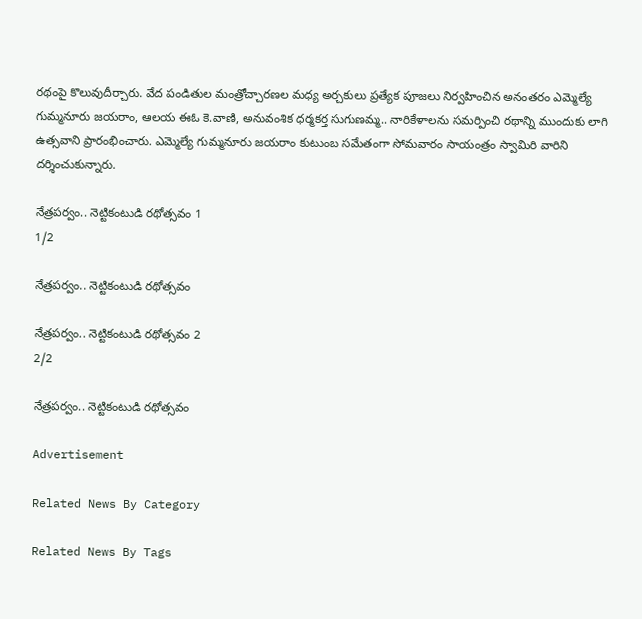రథంపై కొలువుదీర్చారు. వేద పండితుల మంత్రోచ్చారణల మధ్య అర్చకులు ప్రత్యేక పూజలు నిర్వహించిన అనంతరం ఎమ్మెల్యే గుమ్మనూరు జయరాం, ఆలయ ఈఓ కె.వాణి, అనువంశిక ధర్మకర్త సుగుణమ్మ.. నారికేళాలను సమర్పించి రథాన్ని ముందుకు లాగి ఉత్సవాని ప్రారంభించారు. ఎమ్మెల్యే గుమ్మనూరు జయరాం కుటుంబ సమేతంగా సోమవారం సాయంత్రం స్వామిరి వారిని దర్శించుకున్నారు.

నేత్రపర్వం.. నెట్టికంటుడి రథోత్సవం 1
1/2

నేత్రపర్వం.. నెట్టికంటుడి రథోత్సవం

నేత్రపర్వం.. నెట్టికంటుడి రథోత్సవం 2
2/2

నేత్రపర్వం.. నెట్టికంటుడి రథోత్సవం

Advertisement

Related News By Category

Related News By Tags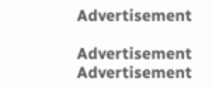Advertisement

Advertisement
Advertisement